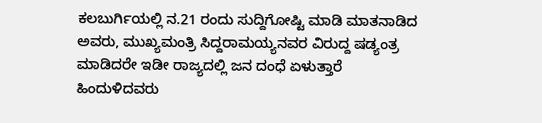ಕಲಬುರ್ಗಿಯಲ್ಲಿ ನ.21 ರಂದು ಸುದ್ದಿಗೋಷ್ಟಿ ಮಾಡಿ ಮಾತನಾಡಿದ ಅವರು, ಮುಖ್ಯಮಂತ್ರಿ ಸಿದ್ದರಾಮಯ್ಯನವರ ವಿರುದ್ದ ಷಡ್ಯಂತ್ರ ಮಾಡಿದರೇ ಇಡೀ ರಾಜ್ಯದಲ್ಲಿ ಜನ ದಂಧೆ ಏಳುತ್ತಾರೆ ಹಿಂದುಳಿದವರು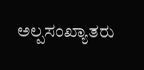ಅಲ್ಪಸಂಖ್ಯಾತರು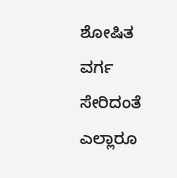ಶೋಷಿತ ವರ್ಗ ಸೇರಿದಂತೆ ಎಲ್ಲಾರೂ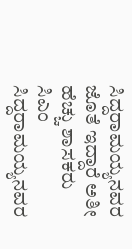ಸಿದ್ದರಾಮಯ್ಯನವರ ಜೊತೆ ಇದ್ದಾರೆ ಅತೀ ಹೆಚ್ಚು ಶಾಸಕರು ಸಿಎಂ ಸಿದ್ದರಾಮಯ್ಯನವರ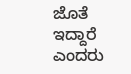ಜೊತೆ ಇದ್ದಾರೆ ಎಂದರು